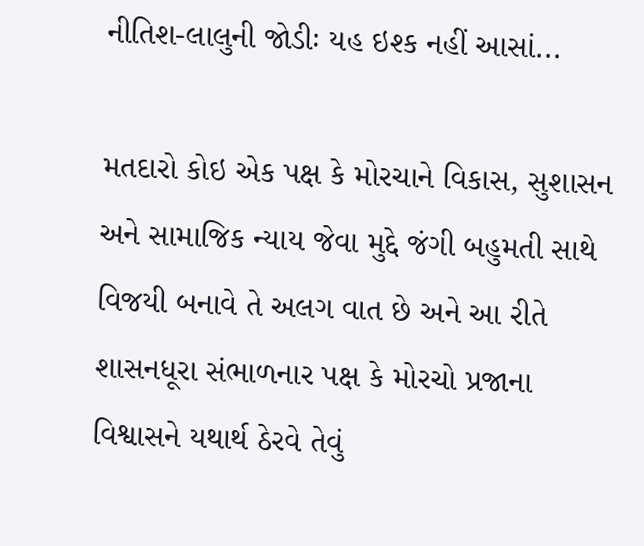નીતિશ-લાલુની જોડીઃ યહ ઇશ્ક નહીં આસાં...

મતદારો કોઇ એક પક્ષ કે મોરચાને વિકાસ, સુશાસન અને સામાજિક ન્યાય જેવા મુદ્દે જંગી બહુમતી સાથે વિજયી બનાવે તે અલગ વાત છે અને આ રીતે શાસનધૂરા સંભાળનાર પક્ષ કે મોરચો પ્રજાના વિશ્વાસને યથાર્થ ઠેરવે તેવું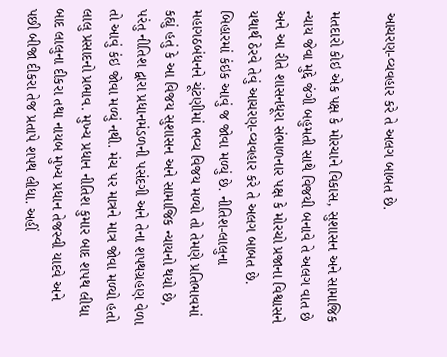આચરણ-વ્યવહાર કરે તે અલગ બાબત છે.

મતદારો કોઇ એક પક્ષ કે મોરચાને વિકાસ, સુશાસન અને સામાજિક ન્યાય જેવા મુદ્દે જંગી બહુમતી સાથે વિજયી બનાવે તે અલગ વાત છે અને આ રીતે શાસનધૂરા સંભાળનાર પક્ષ કે મોરચો પ્રજાના વિશ્વાસને યથાર્થ ઠેરવે તેવું આચરણ-વ્યવહાર કરે તે અલગ બાબત છે. બિહારમાં કંઇક આવું જ જોવા મળ્યું છે. નીતિશ-લાલુના મહાગઠબંધનને ચૂંટણીમાં ભવ્ય વિજય મળ્યો તો તેમણે પ્રતિભાવમાં કહ્યું હતું કે આ વિજય સુશાસન અને સામાજિક ન્યાયનો થયો છે, પરંતુ નીતિશ દ્વારા પ્રધાનમંડળની પસંદગી અને તેના શપથગ્રહણ વેળા તો આવું કંઇ જોવા મળ્યું નથી. મંચ પર માત્રને માત્ર જોવા મળ્યો હતો લાલુ પ્રસાદનો પ્રભાવ. મુખ્ય પ્રધાન નીતિશ કુમાર બાદ શપથ લીધા બાદ લાલુના દીકરા તથા નાયબ મુખ્ય પ્રધાન તેજસ્વી યાદવે અને પછી બીજા દીકરા તેજ પ્રતાપે શપથ લીધા. અહીં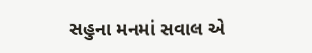સહુના મનમાં સવાલ એ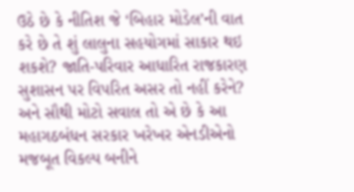ઉઠે છે કે નીતિશ જે ‘બિહાર મોડેલ’ની વાત કરે છે તે શું લાલુના સહયોગમાં સાકાર થઇ શકશે? જાતિ-પરિવાર આધારિત રાજકારણ સુશાસન પર વિપરિત અસર તો નહીં કરેને? અને સૌથી મોટો સવાલ તો એ છે કે આ મહાગઠબંધન સરકાર ખરેખર એનડીએનો મજબૂત વિકલ્પ બનીને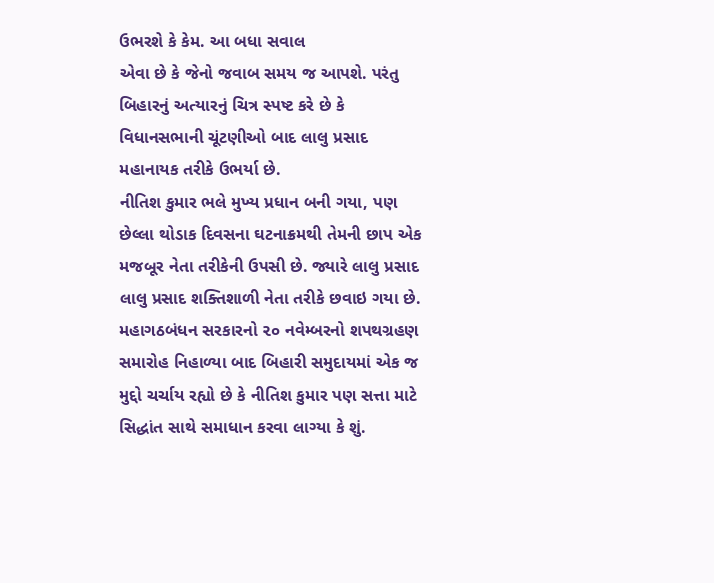ઉભરશે કે કેમ. આ બધા સવાલ
એવા છે કે જેનો જવાબ સમય જ આપશે. પરંતુ બિહારનું અત્યારનું ચિત્ર સ્પષ્ટ કરે છે કે વિધાનસભાની ચૂંટણીઓ બાદ લાલુ પ્રસાદ મહાનાયક તરીકે ઉભર્યા છે.
નીતિશ કુમાર ભલે મુખ્ય પ્રધાન બની ગયા, પણ છેલ્લા થોડાક દિવસના ઘટનાક્રમથી તેમની છાપ એક મજબૂર નેતા તરીકેની ઉપસી છે. જ્યારે લાલુ પ્રસાદ લાલુ પ્રસાદ શક્તિશાળી નેતા તરીકે છવાઇ ગયા છે. મહાગઠબંધન સરકારનો ૨૦ નવેમ્બરનો શપથગ્રહણ સમારોહ નિહાળ્યા બાદ બિહારી સમુદાયમાં એક જ મુદ્દો ચર્ચાય રહ્યો છે કે નીતિશ કુમાર પણ સત્તા માટે સિદ્ધાંત સાથે સમાધાન કરવા લાગ્યા કે શું.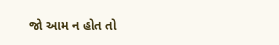જો આમ ન હોત તો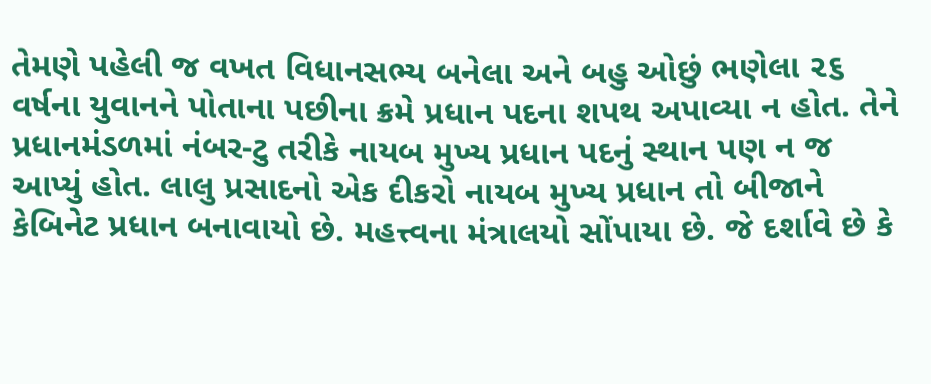તેમણે પહેલી જ વખત વિધાનસભ્ય બનેલા અને બહુ ઓછું ભણેલા ૨૬ વર્ષના યુવાનને પોતાના પછીના ક્રમે પ્રધાન પદના શપથ અપાવ્યા ન હોત. તેને પ્રધાનમંડળમાં નંબર-ટુ તરીકે નાયબ મુખ્ય પ્રધાન પદનું સ્થાન પણ ન જ આપ્યું હોત. લાલુ પ્રસાદનો એક દીકરો નાયબ મુખ્ય પ્રધાન તો બીજાને કેબિનેટ પ્રધાન બનાવાયો છે. મહત્ત્વના મંત્રાલયો સોંપાયા છે. જે દર્શાવે છે કે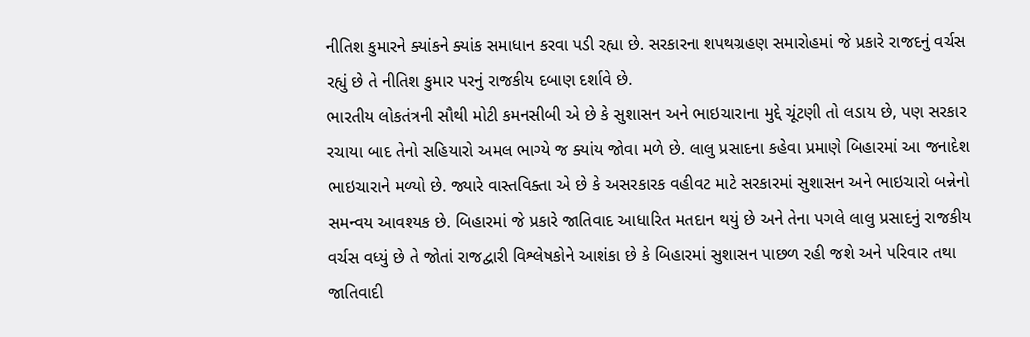નીતિશ કુમારને ક્યાંકને ક્યાંક સમાધાન કરવા પડી રહ્યા છે. સરકારના શપથગ્રહણ સમારોહમાં જે પ્રકારે રાજદનું વર્ચસ રહ્યું છે તે નીતિશ કુમાર પરનું રાજકીય દબાણ દર્શાવે છે.
ભારતીય લોકતંત્રની સૌથી મોટી કમનસીબી એ છે કે સુશાસન અને ભાઇચારાના મુદ્દે ચૂંટણી તો લડાય છે, પણ સરકાર રચાયા બાદ તેનો સહિયારો અમલ ભાગ્યે જ ક્યાંય જોવા મળે છે. લાલુ પ્રસાદના કહેવા પ્રમાણે બિહારમાં આ જનાદેશ ભાઇચારાને મળ્યો છે. જ્યારે વાસ્તવિક્તા એ છે કે અસરકારક વહીવટ માટે સરકારમાં સુશાસન અને ભાઇચારો બન્નેનો સમન્વય આવશ્યક છે. બિહારમાં જે પ્રકારે જાતિવાદ આધારિત મતદાન થયું છે અને તેના પગલે લાલુ પ્રસાદનું રાજકીય વર્ચસ વધ્યું છે તે જોતાં રાજદ્વારી વિશ્લેષકોને આશંકા છે કે બિહારમાં સુશાસન પાછળ રહી જશે અને પરિવાર તથા જાતિવાદી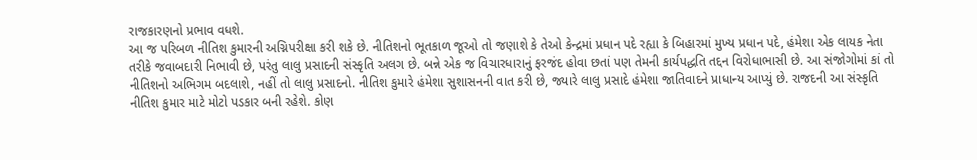રાજકારણનો પ્રભાવ વધશે.
આ જ પરિબળ નીતિશ કુમારની અગ્નિપરીક્ષા કરી શકે છે. નીતિશનો ભૂતકાળ જૂઓ તો જણાશે કે તેઓ કેન્દ્રમાં પ્રધાન પદે રહ્યા કે બિહારમાં મુખ્ય પ્રધાન પદે, હંમેશા એક લાયક નેતા તરીકે જવાબદારી નિભાવી છે, પરંતુ લાલુ પ્રસાદની સંસ્કૃતિ અલગ છે. બન્ને એક જ વિચારધારાનું ફરજંદ હોવા છતાં પણ તેમની કાર્યપદ્ધતિ તદ્દન વિરોધાભાસી છે. આ સંજોગોમાં કાં તો નીતિશનો અભિગમ બદલાશે, નહીં તો લાલુ પ્રસાદનો. નીતિશ કુમારે હંમેશા સુશાસનની વાત કરી છે, જ્યારે લાલુ પ્રસાદે હંમેશા જાતિવાદને પ્રાધાન્ય આપ્યું છે. રાજદની આ સંસ્કૃતિ નીતિશ કુમાર માટે મોટો પડકાર બની રહેશે. કોણ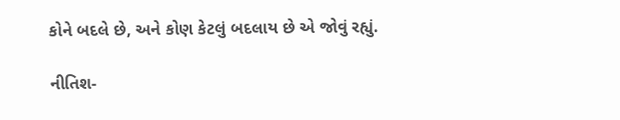કોને બદલે છે, અને કોણ કેટલું બદલાય છે એ જોવું રહ્યું.

નીતિશ-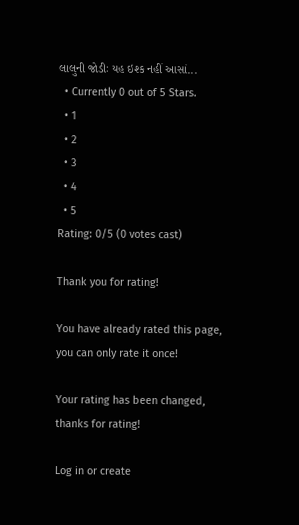લાલુની જોડીઃ યહ ઇશ્ક નહીં આસાં...
  • Currently 0 out of 5 Stars.
  • 1
  • 2
  • 3
  • 4
  • 5
Rating: 0/5 (0 votes cast)

Thank you for rating!

You have already rated this page, you can only rate it once!

Your rating has been changed, thanks for rating!

Log in or create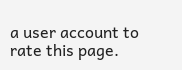a user account to rate this page.